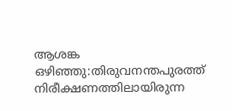ആശങ്ക ഒഴിഞ്ഞു:തിരുവനന്തപുരത്ത്‌ നിരീക്ഷണത്തിലായിരുന്ന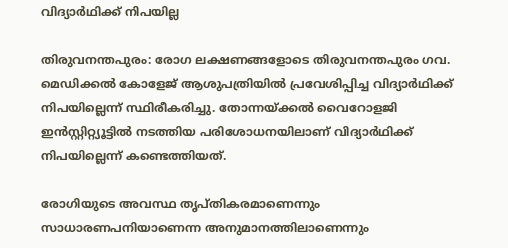വിദ്യാർഥിക്ക് നിപയില്ല

തിരുവനന്തപുരം: രോഗ ലക്ഷണങ്ങളോടെ തിരുവനന്തപുരം ഗവ. മെഡിക്കല്‍ കോളേജ് ആശുപത്രിയില്‍ പ്രവേശിപ്പിച്ച വിദ്യാര്‍ഥിക്ക് നിപയില്ലെന്ന് സ്ഥിരീകരിച്ചു. തോന്നയ്ക്കല്‍ വൈറോളജി ഇന്‍സ്റ്റിറ്റ്യൂട്ടില്‍ നടത്തിയ പരിശോധനയിലാണ് വിദ്യാര്‍ഥിക്ക് നിപയില്ലെന്ന് കണ്ടെത്തിയത്.

രോഗിയുടെ അവസ്ഥ തൃപ്തികരമാണെന്നും സാധാരണപനിയാണെന്ന അനുമാനത്തിലാണെന്നും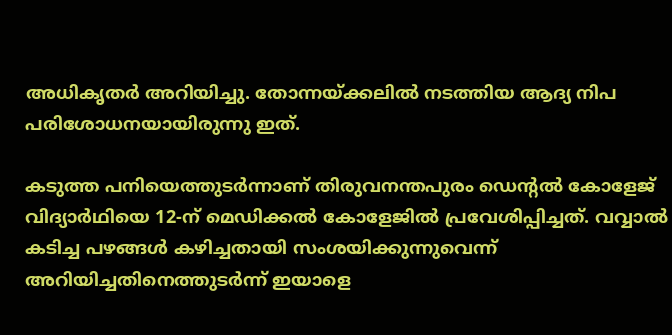അധികൃതര്‍ അറിയിച്ചു. തോന്നയ്ക്കലില്‍ നടത്തിയ ആദ്യ നിപ പരിശോധനയായിരുന്നു ഇത്.

കടുത്ത പനിയെത്തുടര്‍ന്നാണ് തിരുവനന്തപുരം ഡെന്റല്‍ കോളേജ് വിദ്യാര്‍ഥിയെ 12-ന് മെഡിക്കല്‍ കോളേജില്‍ പ്രവേശിപ്പിച്ചത്. വവ്വാല്‍ കടിച്ച പഴങ്ങള്‍ കഴിച്ചതായി സംശയിക്കുന്നുവെന്ന് അറിയിച്ചതിനെത്തുടര്‍ന്ന് ഇയാളെ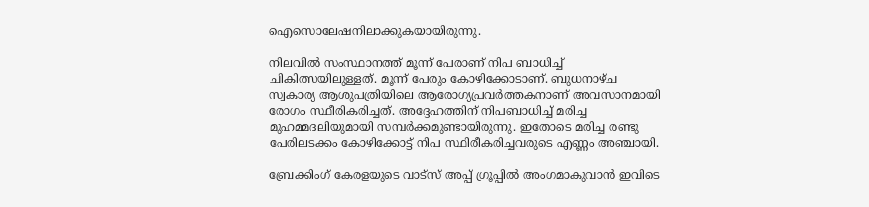ഐസൊലേഷനിലാക്കുകയായിരുന്നു.

നിലവില്‍ സംസ്ഥാനത്ത് മൂന്ന് പേരാണ് നിപ ബാധിച്ച് ചികിത്സയിലുള്ളത്. മൂന്ന് പേരും കോഴിക്കോടാണ്. ബുധനാഴ്ച സ്വകാര്യ ആശുപത്രിയിലെ ആരോഗ്യപ്രവര്‍ത്തകനാണ് അവസാനമായി രോഗം സ്ഥീരികരിച്ചത്. അദ്ദേഹത്തിന് നിപബാധിച്ച് മരിച്ച മുഹമ്മദലിയുമായി സമ്പര്‍ക്കമുണ്ടായിരുന്നു. ഇതോടെ മരിച്ച രണ്ടു പേരിലടക്കം കോഴിക്കോട്ട് നിപ സ്ഥിരീകരിച്ചവരുടെ എണ്ണം അഞ്ചായി.

ബ്രേക്കിംഗ് കേരളയുടെ വാട്സ് അപ്പ് ഗ്രൂപ്പിൽ അംഗമാകുവാൻ ഇവിടെ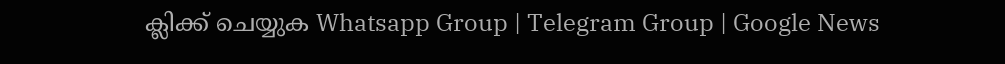ക്ലിക്ക് ചെയ്യുക Whatsapp Group | Telegram Group | Google News